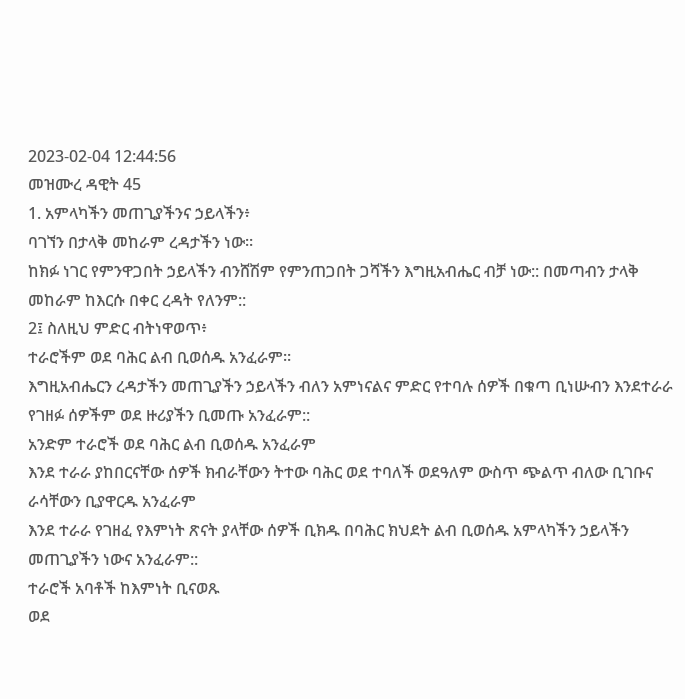2023-02-04 12:44:56
መዝሙረ ዳዊት 45
1. አምላካችን መጠጊያችንና ኃይላችን፥
ባገኘን በታላቅ መከራም ረዳታችን ነው።
ከክፉ ነገር የምንዋጋበት ኃይላችን ብንሸሽም የምንጠጋበት ጋሻችን እግዚአብሔር ብቻ ነው:: በመጣብን ታላቅ መከራም ከእርሱ በቀር ረዳት የለንም::
2፤ ስለዚህ ምድር ብትነዋወጥ፥
ተራሮችም ወደ ባሕር ልብ ቢወሰዱ አንፈራም።
እግዚአብሔርን ረዳታችን መጠጊያችን ኃይላችን ብለን አምነናልና ምድር የተባሉ ሰዎች በቁጣ ቢነሡብን እንደተራራ የገዘፉ ሰዎችም ወደ ዙሪያችን ቢመጡ አንፈራም::
አንድም ተራሮች ወደ ባሕር ልብ ቢወሰዱ አንፈራም
እንደ ተራራ ያከበርናቸው ሰዎች ክብራቸውን ትተው ባሕር ወደ ተባለች ወደዓለም ውስጥ ጭልጥ ብለው ቢገቡና ራሳቸውን ቢያዋርዱ አንፈራም
እንደ ተራራ የገዘፈ የእምነት ጽናት ያላቸው ሰዎች ቢክዱ በባሕር ክህደት ልብ ቢወሰዱ አምላካችን ኃይላችን መጠጊያችን ነውና አንፈራም::
ተራሮች አባቶች ከእምነት ቢናወጹ
ወደ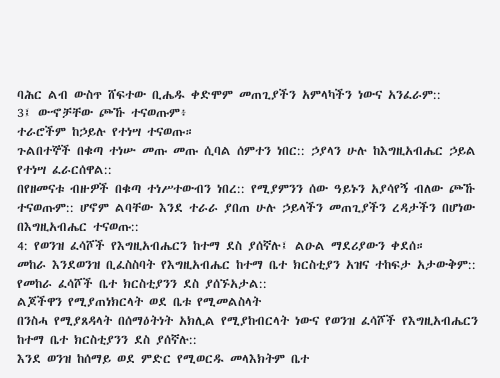ባሕር ልብ ውስጥ ሸፍተው ቢሔዱ ቀድሞም መጠጊያችን አምላካችን ነውና አንፈራም::
3፤ ውኆቻቸው ጮኹ ተናወጡም፥
ተራሮችም ከኃይሉ የተነሣ ተናወጡ።
ጉልበተኞች በቁጣ ተነሡ መጡ መጡ ሲባል ሰምተን ነበር:: ኃያላን ሁሉ ከእግዚአብሔር ኃይል የተነሣ ፈራርሰዋል::
በየዘመናቱ ብዙዎች በቁጣ ተነሥተውብን ነበረ:: የሚያምንን ሰው ዓይኑን አያሳየኝ ብለው ጮኹ ተናወጡም:: ሆኖም ልባቸው እንደ ተራራ ያበጠ ሁሉ ኃይላችን መጠጊያችን ረዳታችን በሆነው በእግዚአብሔር ተናወጡ::
4: የወንዝ ፈሳሾች የእግዚአብሔርን ከተማ ደስ ያሰኛሉ፤ ልዑል ማደሪያውን ቀደሰ።
መከራ እንደወንዝ ቢፈስስባት የእግዚአብሔር ከተማ ቤተ ክርስቲያን አዝና ተከፍታ አታውቅም::
የመከራ ፈሳሾች ቤተ ክርስቲያንን ደስ ያሰኙአታል::
ልጆችዋን የሚያጠነክርላት ወደ ቤቱ የሚመልስላት
በንስሓ የሚያጸዳላት በሰማዕትነት አክሊል የሚያከብርላት ነውና የወንዝ ፈሳሾች የእግዚአብሔርን ከተማ ቤተ ክርስቲያንን ደስ ያሰኛሉ::
እንደ ወንዝ ከሰማይ ወደ ምድር የሚወርዱ መላእክትም ቤተ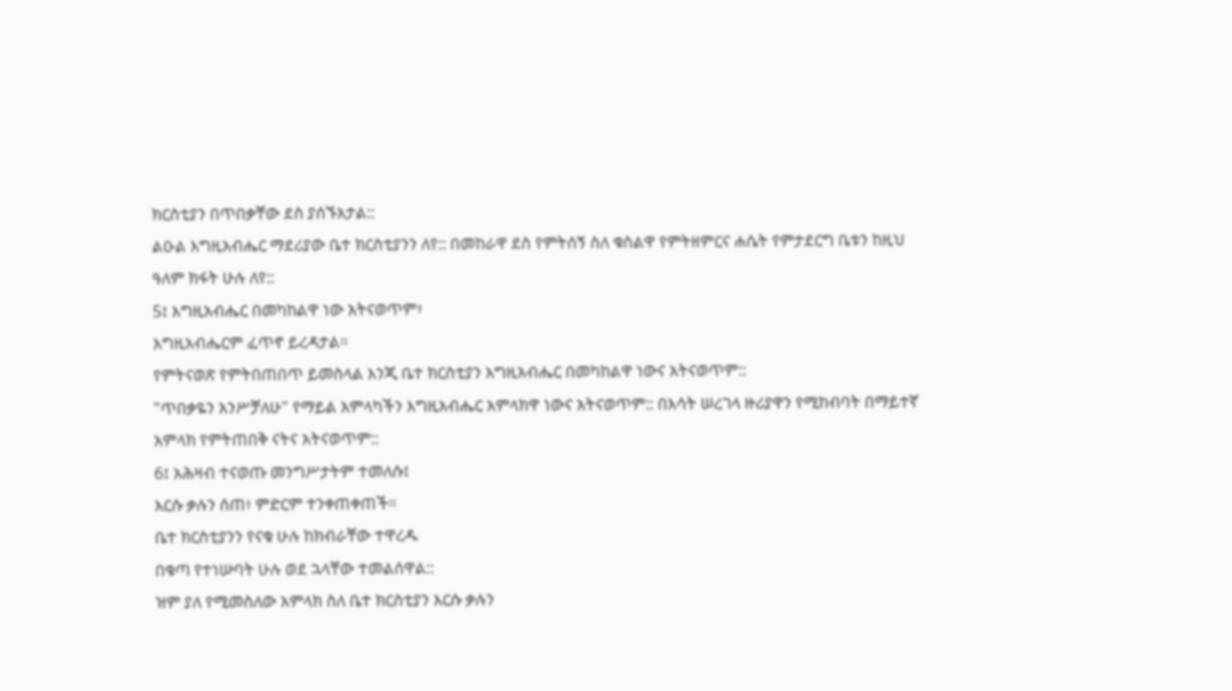ክርስቲያን በጥበቃቸው ደስ ያሰኙአታል::
ልዑል እግዚአብሔር ማደሪያው ቤተ ክርስቲያንን ለየ:: በመከራዋ ደስ የምትሰኝ ስለ ቁስልዋ የምትዘምርና ሐሴት የምታደርግ ቤቱን ከዚህ ዓለም ክፋት ሁሉ ለየ::
5፤ እግዚአብሔር በመካከልዋ ነው አትናወጥም፥
እግዚአብሔርም ፈጥኖ ይረዳታል።
የምትናወጽ የምትበጠበጥ ይመስላል እንጂ ቤተ ክርስቲያን እግዚአብሔር በመካከልዋ ነውና አትናወጥም::
"ጥበቃዬን አንሥቻለሁ" የማይል አምላካችን እግዚአብሔር አምላክዋ ነውና አትናወጥም:: በእሳት ሠረገላ ዙሪያዋን የሚከብባት በማይተኛ አምላክ የምትጠበቅ ናትና አትናወጥም::
6፤ አሕዛብ ተናወጡ መንግሥታትም ተመለሱ፤
እርሱ ቃሉን ሰጠ፥ ምድርም ተንቀጠቀጠች።
ቤተ ክርስቲያንን የናቁ ሁሉ ከክብራቸው ተዋረዱ
በቁጣ የተነሡባት ሁሉ ወደ ኋላቸው ተመልሰዋል::
ዝም ያለ የሚመስለው አምላክ ስለ ቤተ ክርስቲያን እርሱ ቃሉን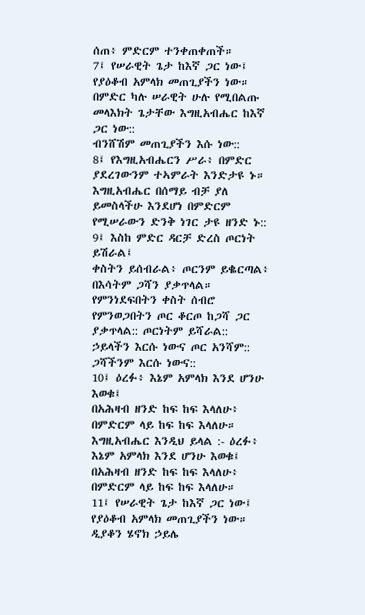ሰጠ፥ ምድርም ተንቀጠቀጠች።
7፤ የሠራዊት ጌታ ከእኛ ጋር ነው፤
የያዕቆብ አምላክ መጠጊያችን ነው።
በምድር ካሉ ሠራዊት ሁሉ የሚበልጡ መላእክት ጌታቸው እግዚአብሔር ከእኛ ጋር ነው::
ብንሸሽም መጠጊያችን እሱ ነው::
8፤ የእግዚአብሔርን ሥራ፥ በምድር ያደረገውንም ተኣምራት እንድታዩ ኑ።
እግዚአብሔር በሰማይ ብቻ ያለ ይመስላችሁ እንደሆነ በምድርም የሚሠራውን ድንቅ ነገር ታዩ ዘንድ ኑ::
9፤ እስከ ምድር ዳርቻ ድረስ ጦርነት ይሽራል፤
ቀስትን ይሰብራል፥ ጦርንም ይቈርጣል፥
በእሳትም ጋሻን ያቃጥላል።
የምንነደፍበትን ቀስት ሰብሮ የምንወጋበትን ጦር ቆርጦ ከጋሻ ጋር ያቃጥላል:: ጦርነትም ይሻራል:: ኃይላችን እርሱ ነውና ጦር አንሻም:: ጋሻችንም እርሱ ነውና::
10፤ ዕረፉ፥ እኔም አምላክ እንደ ሆንሁ እወቁ፤
በአሕዛብ ዘንድ ከፍ ከፍ እላለሁ፥ በምድርም ላይ ከፍ ከፍ እላለሁ።
እግዚአብሔር እንዲህ ይላል :- ዕረፉ፥ እኔም አምላክ እንደ ሆንሁ እወቁ፤
በአሕዛብ ዘንድ ከፍ ከፍ እላለሁ፥
በምድርም ላይ ከፍ ከፍ እላለሁ።
11፤ የሠራዊት ጌታ ከእኛ ጋር ነው፤
የያዕቆብ አምላክ መጠጊያችን ነው።
ዲያቆን ሄኖክ ኃይሌ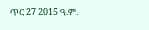ጥር 27 2015 ዓ.ም.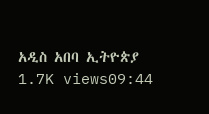አዲስ አበባ ኢትዮጵያ
1.7K views09:44